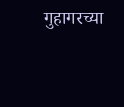गुहागरच्या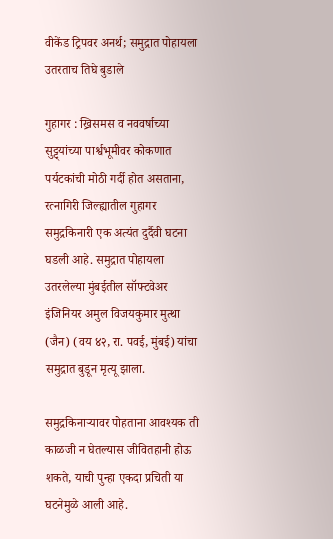वीकेंड ट्रिपवर अनर्थ; समुद्रात पोहायला उतरताच तिघे बुडाले

गुहागर : ख्रिसमस व नववर्षाच्या सुट्ट्यांच्या पार्श्वभूमीवर कोकणात पर्यटकांची मोठी गर्दी होत असताना, रत्नागिरी जिल्ह्यातील गुहागर समुद्रकिनारी एक अत्यंत दुर्दैवी घटना घडली आहे. समुद्रात पोहायला उतरलेल्या मुंबईतील सॉफ्टवेअर इंजिनियर अमुल विजयकुमार मुत्था (जैन) (वय ४२, रा. पवई, मुंबई) यांचा समुद्रात बुडून मृत्यू झाला.

समुद्रकिनाऱ्यावर पोहताना आवश्यक ती काळजी न घेतल्यास जीवितहानी होऊ शकते, याची पुन्हा एकदा प्रचिती या घटनेमुळे आली आहे.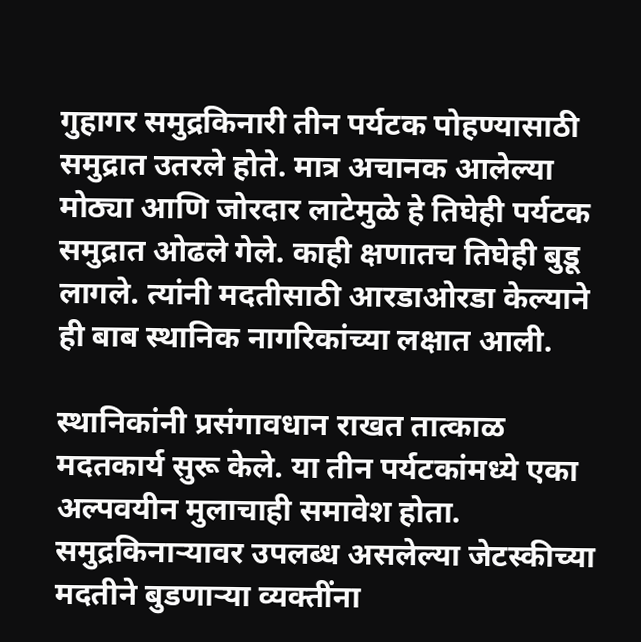गुहागर समुद्रकिनारी तीन पर्यटक पोहण्यासाठी समुद्रात उतरले होते. मात्र अचानक आलेल्या मोठ्या आणि जोरदार लाटेमुळे हे तिघेही पर्यटक समुद्रात ओढले गेले. काही क्षणातच तिघेही बुडू लागले. त्यांनी मदतीसाठी आरडाओरडा केल्याने ही बाब स्थानिक नागरिकांच्या लक्षात आली.

स्थानिकांनी प्रसंगावधान राखत तात्काळ मदतकार्य सुरू केले. या तीन पर्यटकांमध्ये एका अल्पवयीन मुलाचाही समावेश होता. समुद्रकिनाऱ्यावर उपलब्ध असलेल्या जेटस्कीच्या मदतीने बुडणाऱ्या व्यक्तींना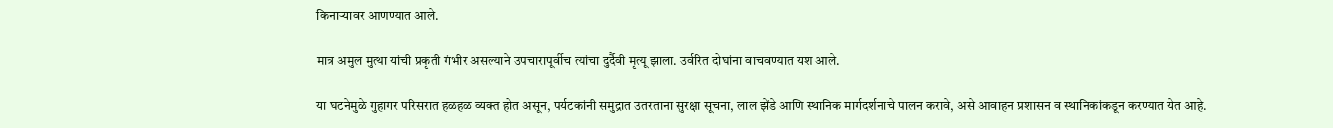किनाऱ्यावर आणण्यात आले.

मात्र अमुल मुत्था यांची प्रकृती गंभीर असल्याने उपचारापूर्वीच त्यांचा दुर्दैवी मृत्यू झाला. उर्वरित दोघांना वाचवण्यात यश आले.

या घटनेमुळे गुहागर परिसरात हळहळ व्यक्त होत असून, पर्यटकांनी समुद्रात उतरताना सुरक्षा सूचना, लाल झेंडे आणि स्थानिक मार्गदर्शनाचे पालन करावे, असे आवाहन प्रशासन व स्थानिकांकडून करण्यात येत आहे.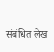संबंधित लेख